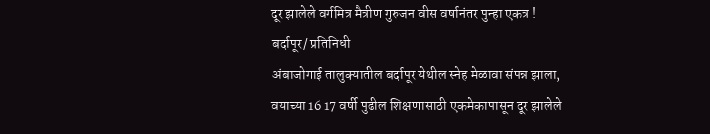दूर झालेले वर्गमित्र मैत्रीण गुरुजन वीस वर्षानंतर पुन्हा एकत्र !
बर्दापूर/ प्रतिनिधी
अंबाजोगाई तालुक्यातील बर्दापूर येथील स्नेह मेळावा संपन्न झाला, वयाच्या 16 17 वर्षी पुढील शिक्षणासाठी एकमेकापासून दूर झालेले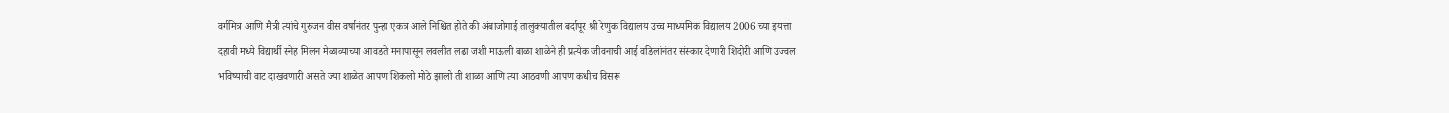वर्गमित्र आणि मैत्री त्यांचे गुरुजन वीस वर्षानंतर पुन्हा एकत्र आले निश्चित होते की अंबाजोगाई तालुक्यातील बर्दापूर श्री रेणुक विद्यालय उच्च माध्यमिक विद्यालय 2006 च्या इयत्ता दहावी मध्ये विद्यार्थी स्नेह मिलन मेळाव्याच्या आवडते मनापासून लवलीत लढा जशी माऊली बाळा शाळेने ही प्रत्येक जीवनाची आई वडिलांनंतर संस्कार देणारी शिदोरी आणि उज्वल भविष्याची वाट दाखवणारी असते ज्या शाळेत आपण शिकलो मोठे झालो ती शाळा आणि त्या आठवणी आपण कधीच विसरू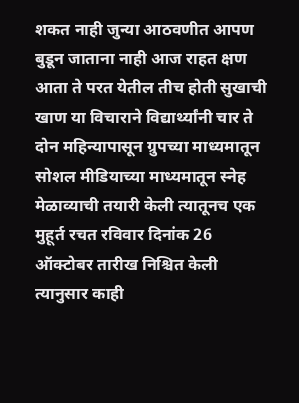शकत नाही जुन्या आठवणीत आपण बुडून जाताना नाही आज राहत क्षण आता ते परत येतील तीच होती सुखाची खाण या विचाराने विद्यार्थ्यांनी चार ते दोन महिन्यापासून ग्रुपच्या माध्यमातून सोशल मीडियाच्या माध्यमातून स्नेह मेळाव्याची तयारी केली त्यातूनच एक मुहूर्त रचत रविवार दिनांक 26 ऑक्टोबर तारीख निश्चित केली त्यानुसार काही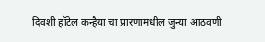दिवशी हॉटेल कन्हैया चा प्रारणामधील जुन्या आठवणी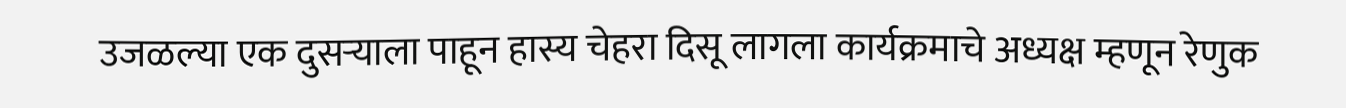उजळल्या एक दुसऱ्याला पाहून हास्य चेहरा दिसू लागला कार्यक्रमाचे अध्यक्ष म्हणून रेणुक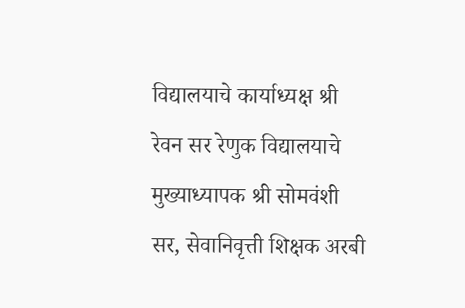विद्यालयाचे कार्याध्यक्ष श्री रेवन सर रेणुक विद्यालयाचे मुख्याध्यापक श्री सोमवंशी सर, सेवानिवृत्ती शिक्षक अरबी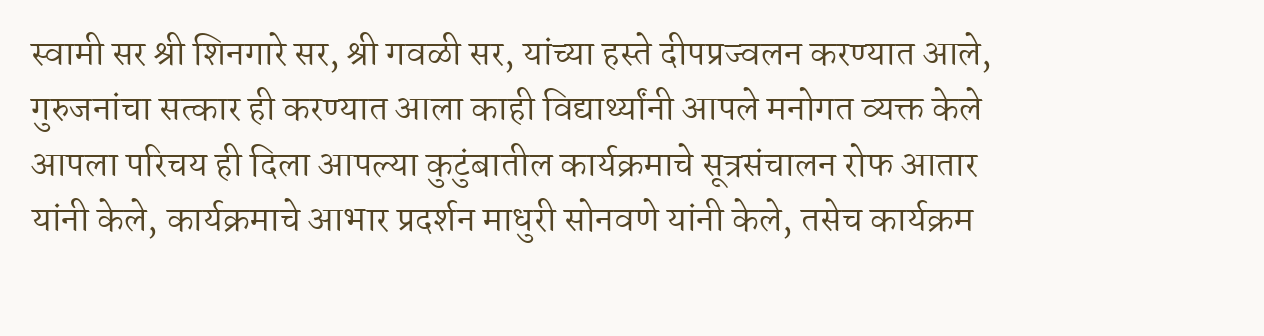स्वामी सर श्री शिनगारे सर, श्री गवळी सर, यांच्या हस्ते दीपप्रज्वलन करण्यात आले, गुरुजनांचा सत्कार ही करण्यात आला काही विद्यार्थ्यांनी आपले मनोगत व्यक्त केले आपला परिचय ही दिला आपल्या कुटुंबातील कार्यक्रमाचे सूत्रसंचालन रोफ आतार यांनी केले, कार्यक्रमाचे आभार प्रदर्शन माधुरी सोनवणे यांनी केले, तसेच कार्यक्रम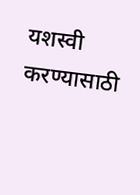यशस्वी करण्यासाठी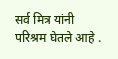सर्व मित्र यांनी परिश्रम घेतले आहे .